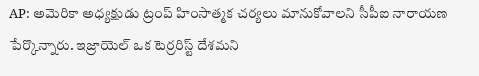AP: అమెరికా అధ్యక్షుడు ట్రంప్ హింసాత్మక చర్యలు మానుకోవాలని సీపీఐ నారాయణ పేర్కొన్నారు. ఇజ్రాయెల్ ఒక టెర్రరిస్ట్ దేశమని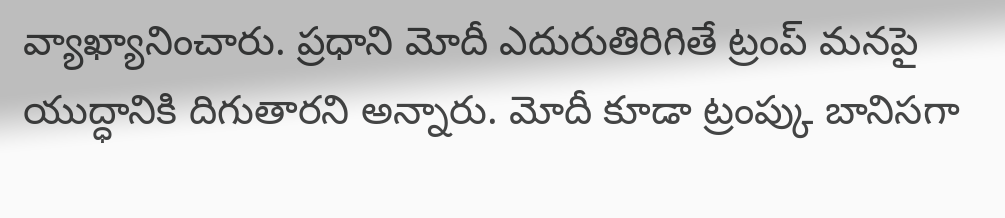వ్యాఖ్యానించారు. ప్రధాని మోదీ ఎదురుతిరిగితే ట్రంప్ మనపై యుద్ధానికి దిగుతారని అన్నారు. మోదీ కూడా ట్రంప్కు బానిసగా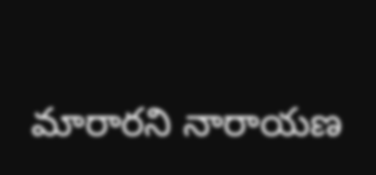మారారని నారాయణ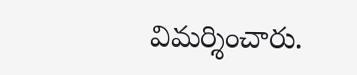విమర్శించారు.